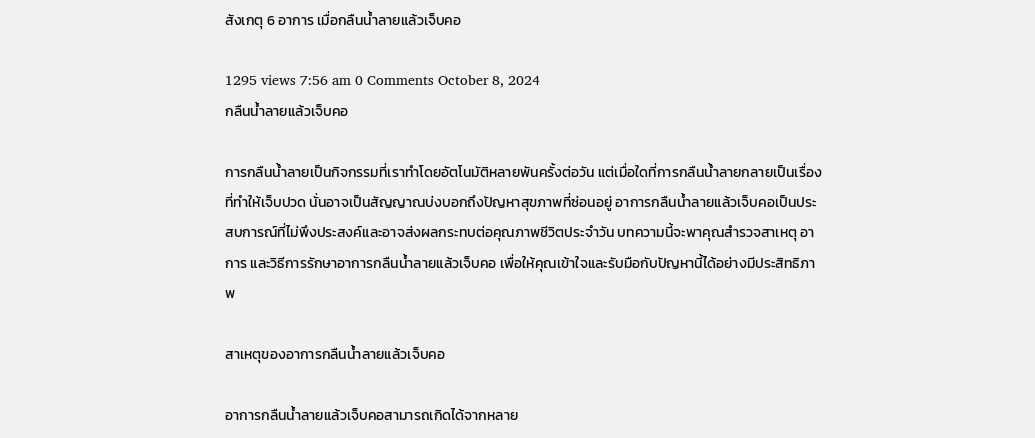สังเกตุ 6 อาการ เมื่อกลืนน้ำลายแล้วเจ็บคอ

1295 views 7:56 am 0 Comments October 8, 2024
กลืนน้ำลายแล้วเจ็บคอ

การกลืนน้ำลายเป็นกิจกรรมที่เราทำโดยอัตโนมัติหลายพันครั้งต่อวัน แต่เมื่อใดที่การกลืนน้ำลายกลายเป็นเรื่องที่ทำให้เจ็บปวด นั่นอาจเป็นสัญญาณบ่งบอกถึงปัญหาสุขภาพที่ซ่อนอยู่ อาการกลืนน้ำลายแล้วเจ็บคอเป็นประสบการณ์ที่ไม่พึงประสงค์และอาจส่งผลกระทบต่อคุณภาพชีวิตประจำวัน บทความนี้จะพาคุณสำรวจสาเหตุ อาการ และวิธีการรักษาอาการกลืนน้ำลายแล้วเจ็บคอ เพื่อให้คุณเข้าใจและรับมือกับปัญหานี้ได้อย่างมีประสิทธิภาพ

สาเหตุของอาการกลืนน้ำลายแล้วเจ็บคอ

อาการกลืนน้ำลายแล้วเจ็บคอสามารถเกิดได้จากหลาย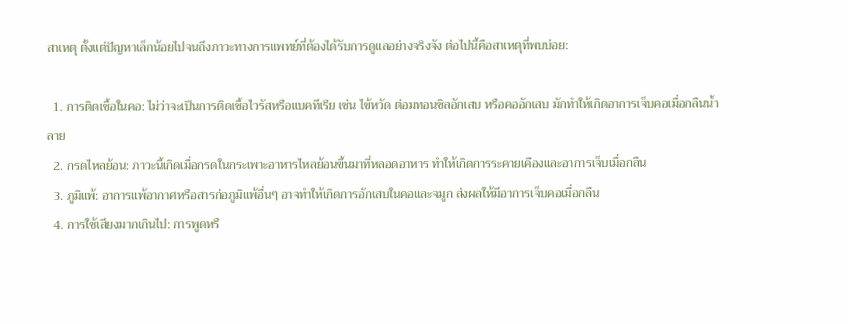สาเหตุ ตั้งแต่ปัญหาเล็กน้อยไปจนถึงภาวะทางการแพทย์ที่ต้องได้รับการดูแลอย่างจริงจัง ต่อไปนี้คือสาเหตุที่พบบ่อย:

  1. การติดเชื้อในคอ: ไม่ว่าจะเป็นการติดเชื้อไวรัสหรือแบคทีเรีย เช่น ไข้หวัด ต่อมทอนซิลอักเสบ หรือคออักเสบ มักทำให้เกิดอาการเจ็บคอเมื่อกลืนน้ำลาย
  2. กรดไหลย้อน: ภาวะนี้เกิดเมื่อกรดในกระเพาะอาหารไหลย้อนขึ้นมาที่หลอดอาหาร ทำให้เกิดการระคายเคืองและอาการเจ็บเมื่อกลืน
  3. ภูมิแพ้: อาการแพ้อากาศหรือสารก่อภูมิแพ้อื่นๆ อาจทำให้เกิดการอักเสบในคอและจมูก ส่งผลให้มีอาการเจ็บคอเมื่อกลืน
  4. การใช้เสียงมากเกินไป: การพูดหรื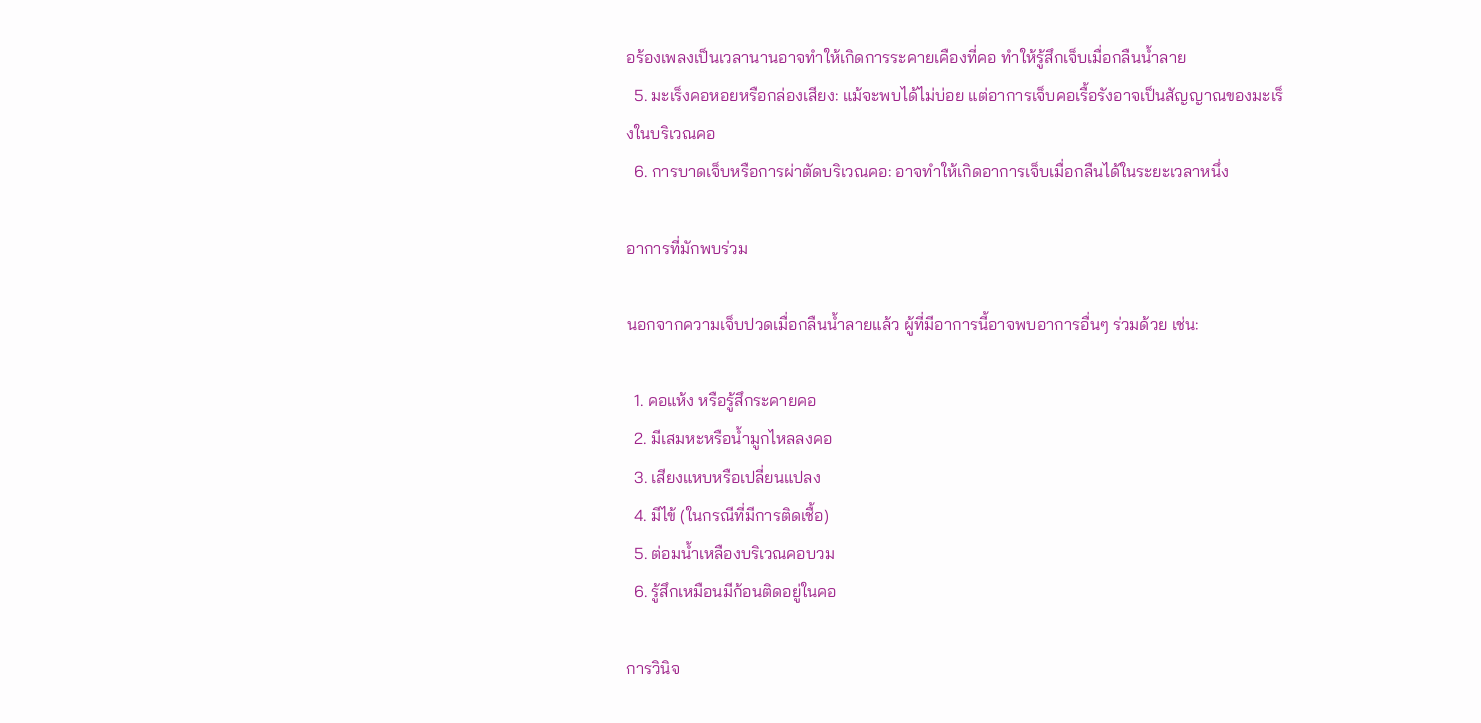อร้องเพลงเป็นเวลานานอาจทำให้เกิดการระคายเคืองที่คอ ทำให้รู้สึกเจ็บเมื่อกลืนน้ำลาย
  5. มะเร็งคอหอยหรือกล่องเสียง: แม้จะพบได้ไม่บ่อย แต่อาการเจ็บคอเรื้อรังอาจเป็นสัญญาณของมะเร็งในบริเวณคอ
  6. การบาดเจ็บหรือการผ่าตัดบริเวณคอ: อาจทำให้เกิดอาการเจ็บเมื่อกลืนได้ในระยะเวลาหนึ่ง

อาการที่มักพบร่วม

นอกจากความเจ็บปวดเมื่อกลืนน้ำลายแล้ว ผู้ที่มีอาการนี้อาจพบอาการอื่นๆ ร่วมด้วย เช่น:

  1. คอแห้ง หรือรู้สึกระคายคอ
  2. มีเสมหะหรือน้ำมูกไหลลงคอ
  3. เสียงแหบหรือเปลี่ยนแปลง
  4. มีไข้ (ในกรณีที่มีการติดเชื้อ)
  5. ต่อมน้ำเหลืองบริเวณคอบวม
  6. รู้สึกเหมือนมีก้อนติดอยู่ในคอ

การวินิจ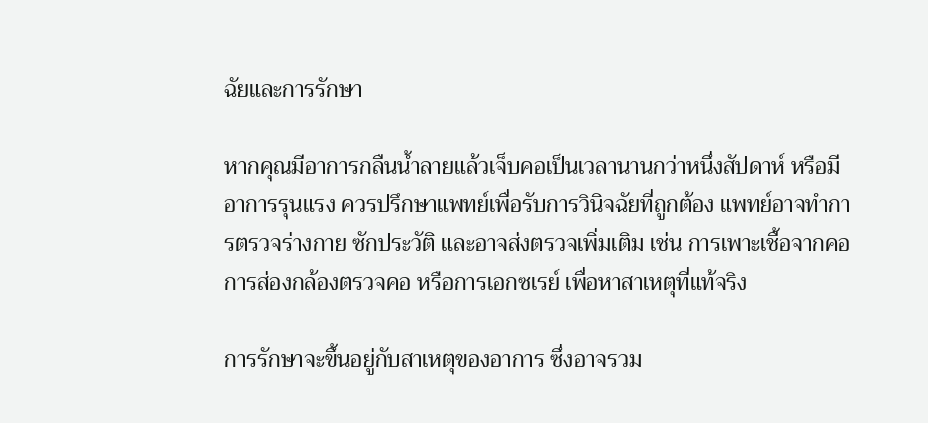ฉัยและการรักษา

หากคุณมีอาการกลืนน้ำลายแล้วเจ็บคอเป็นเวลานานกว่าหนึ่งสัปดาห์ หรือมีอาการรุนแรง ควรปรึกษาแพทย์เพื่อรับการวินิจฉัยที่ถูกต้อง แพทย์อาจทำการตรวจร่างกาย ซักประวัติ และอาจส่งตรวจเพิ่มเติม เช่น การเพาะเชื้อจากคอ การส่องกล้องตรวจคอ หรือการเอกซเรย์ เพื่อหาสาเหตุที่แท้จริง

การรักษาจะขึ้นอยู่กับสาเหตุของอาการ ซึ่งอาจรวม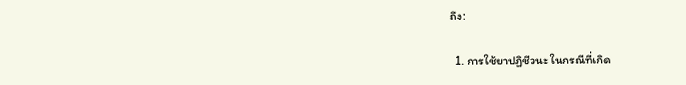ถึง:

  1. การใช้ยาปฏิชีวนะ ในกรณีที่เกิด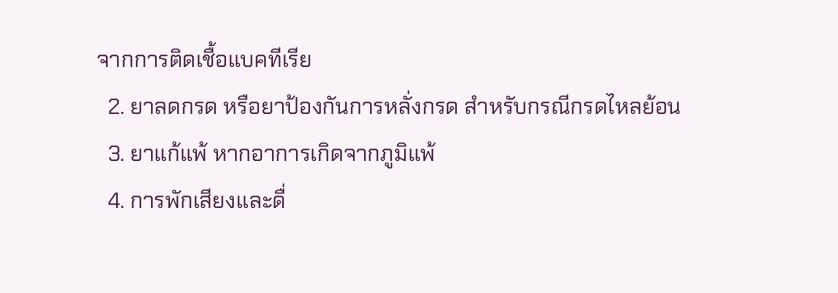จากการติดเชื้อแบคทีเรีย
  2. ยาลดกรด หรือยาป้องกันการหลั่งกรด สำหรับกรณีกรดไหลย้อน
  3. ยาแก้แพ้ หากอาการเกิดจากภูมิแพ้
  4. การพักเสียงและดื่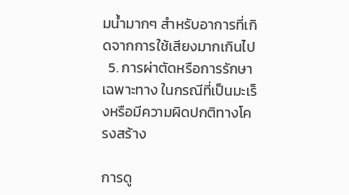มน้ำมากๆ สำหรับอาการที่เกิดจากการใช้เสียงมากเกินไป
  5. การผ่าตัดหรือการรักษาเฉพาะทาง ในกรณีที่เป็นมะเร็งหรือมีความผิดปกติทางโครงสร้าง

การดู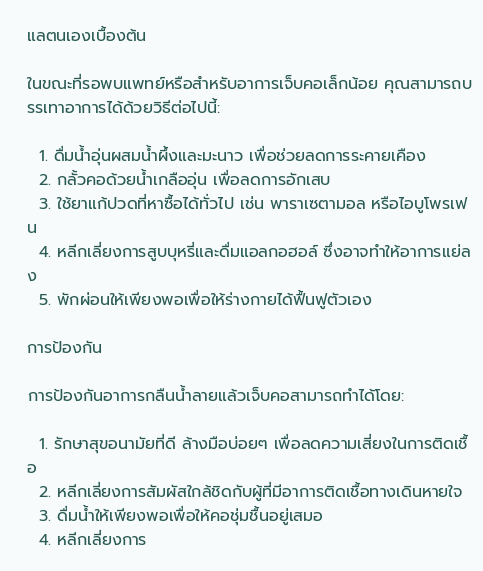แลตนเองเบื้องต้น

ในขณะที่รอพบแพทย์หรือสำหรับอาการเจ็บคอเล็กน้อย คุณสามารถบรรเทาอาการได้ด้วยวิธีต่อไปนี้:

  1. ดื่มน้ำอุ่นผสมน้ำผึ้งและมะนาว เพื่อช่วยลดการระคายเคือง
  2. กลั้วคอด้วยน้ำเกลืออุ่น เพื่อลดการอักเสบ
  3. ใช้ยาแก้ปวดที่หาซื้อได้ทั่วไป เช่น พาราเซตามอล หรือไอบูโพรเฟน
  4. หลีกเลี่ยงการสูบบุหรี่และดื่มแอลกอฮอล์ ซึ่งอาจทำให้อาการแย่ลง
  5. พักผ่อนให้เพียงพอเพื่อให้ร่างกายได้ฟื้นฟูตัวเอง

การป้องกัน

การป้องกันอาการกลืนน้ำลายแล้วเจ็บคอสามารถทำได้โดย:

  1. รักษาสุขอนามัยที่ดี ล้างมือบ่อยๆ เพื่อลดความเสี่ยงในการติดเชื้อ
  2. หลีกเลี่ยงการสัมผัสใกล้ชิดกับผู้ที่มีอาการติดเชื้อทางเดินหายใจ
  3. ดื่มน้ำให้เพียงพอเพื่อให้คอชุ่มชื้นอยู่เสมอ
  4. หลีกเลี่ยงการ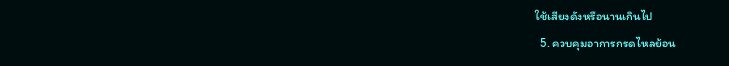ใช้เสียงดังหรือนานเกินไป
  5. ควบคุมอาการกรดไหลย้อน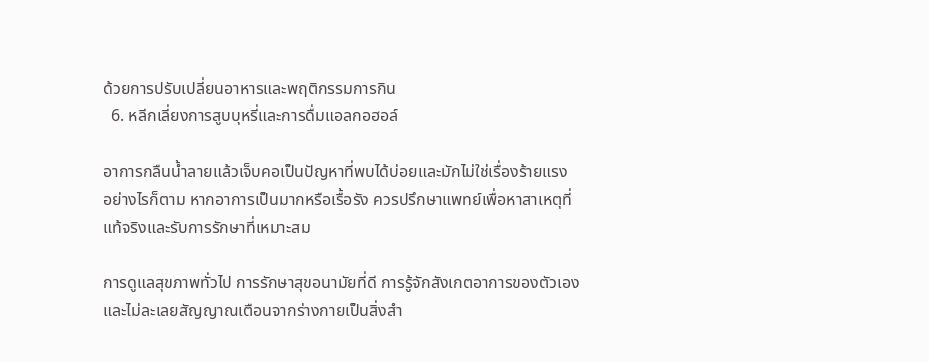ด้วยการปรับเปลี่ยนอาหารและพฤติกรรมการกิน
  6. หลีกเลี่ยงการสูบบุหรี่และการดื่มแอลกอฮอล์

อาการกลืนน้ำลายแล้วเจ็บคอเป็นปัญหาที่พบได้บ่อยและมักไม่ใช่เรื่องร้ายแรง อย่างไรก็ตาม หากอาการเป็นมากหรือเรื้อรัง ควรปรึกษาแพทย์เพื่อหาสาเหตุที่แท้จริงและรับการรักษาที่เหมาะสม

การดูแลสุขภาพทั่วไป การรักษาสุขอนามัยที่ดี การรู้จักสังเกตอาการของตัวเองและไม่ละเลยสัญญาณเตือนจากร่างกายเป็นสิ่งสำ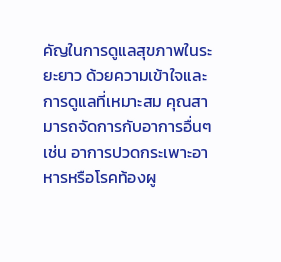คัญในการดูแลสุขภาพในระยะยาว ด้วยความเข้าใจและการดูแลที่เหมาะสม คุณสามารถจัดการกับอาการอื่นๆเช่น อาการปวดกระเพาะอาหารหรือโรคท้องผู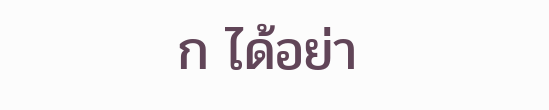ก ได้อย่า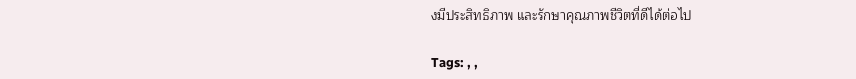งมีประสิทธิภาพ และรักษาคุณภาพชีวิตที่ดีได้ต่อไป

Tags: , ,